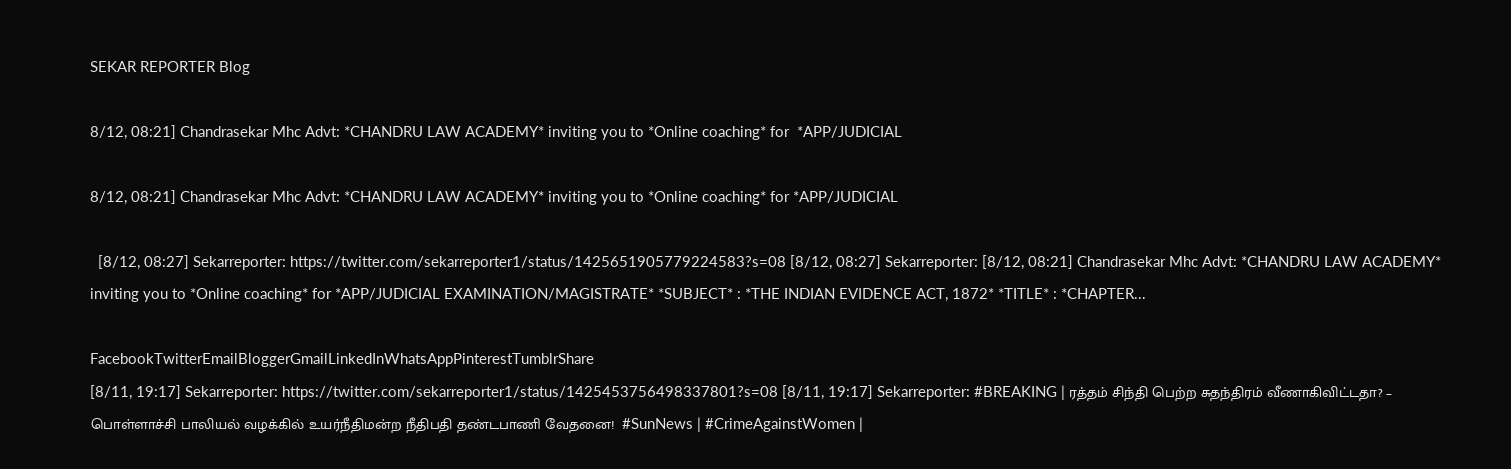SEKAR REPORTER Blog

8/12, 08:21] Chandrasekar Mhc Advt: *CHANDRU LAW ACADEMY* inviting you to *Online coaching* for  *APP/JUDICIAL

8/12, 08:21] Chandrasekar Mhc Advt: *CHANDRU LAW ACADEMY* inviting you to *Online coaching* for *APP/JUDICIAL

  [8/12, 08:27] Sekarreporter: https://twitter.com/sekarreporter1/status/1425651905779224583?s=08 [8/12, 08:27] Sekarreporter: [8/12, 08:21] Chandrasekar Mhc Advt: *CHANDRU LAW ACADEMY* inviting you to *Online coaching* for *APP/JUDICIAL EXAMINATION/MAGISTRATE* *SUBJECT* : *THE INDIAN EVIDENCE ACT, 1872* *TITLE* : *CHAPTER...

FacebookTwitterEmailBloggerGmailLinkedInWhatsAppPinterestTumblrShare
[8/11, 19:17] Sekarreporter: https://twitter.com/sekarreporter1/status/1425453756498337801?s=08 [8/11, 19:17] Sekarreporter: #BREAKING | ரத்தம் சிந்தி பெற்ற சுதந்திரம் வீணாகிவிட்டதா? – பொள்ளாச்சி பாலியல் வழக்கில் உயர்நீதிமன்ற நீதிபதி தண்டபாணி வேதனை!  #SunNews | #CrimeAgainstWomen |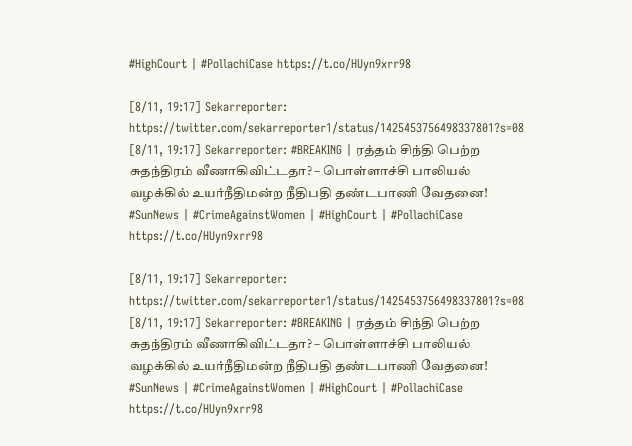#HighCourt | #PollachiCase https://t.co/HUyn9xrr98

[8/11, 19:17] Sekarreporter: https://twitter.com/sekarreporter1/status/1425453756498337801?s=08 [8/11, 19:17] Sekarreporter: #BREAKING | ரத்தம் சிந்தி பெற்ற சுதந்திரம் வீணாகிவிட்டதா? – பொள்ளாச்சி பாலியல் வழக்கில் உயர்நீதிமன்ற நீதிபதி தண்டபாணி வேதனை! #SunNews | #CrimeAgainstWomen | #HighCourt | #PollachiCase https://t.co/HUyn9xrr98

[8/11, 19:17] Sekarreporter: https://twitter.com/sekarreporter1/status/1425453756498337801?s=08 [8/11, 19:17] Sekarreporter: #BREAKING | ரத்தம் சிந்தி பெற்ற சுதந்திரம் வீணாகிவிட்டதா? – பொள்ளாச்சி பாலியல் வழக்கில் உயர்நீதிமன்ற நீதிபதி தண்டபாணி வேதனை! #SunNews | #CrimeAgainstWomen | #HighCourt | #PollachiCase https://t.co/HUyn9xrr98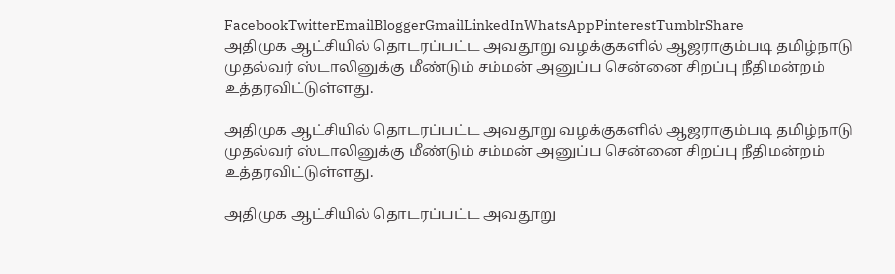FacebookTwitterEmailBloggerGmailLinkedInWhatsAppPinterestTumblrShare
அதிமுக ஆட்சியில் தொடரப்பட்ட அவதூறு வழக்குகளில் ஆஜராகும்படி தமிழ்நாடு முதல்வர் ஸ்டாலினுக்கு மீண்டும் சம்மன் அனுப்ப சென்னை சிறப்பு நீதிமன்றம் உத்தரவிட்டுள்ளது.

அதிமுக ஆட்சியில் தொடரப்பட்ட அவதூறு வழக்குகளில் ஆஜராகும்படி தமிழ்நாடு முதல்வர் ஸ்டாலினுக்கு மீண்டும் சம்மன் அனுப்ப சென்னை சிறப்பு நீதிமன்றம் உத்தரவிட்டுள்ளது.

அதிமுக ஆட்சியில் தொடரப்பட்ட அவதூறு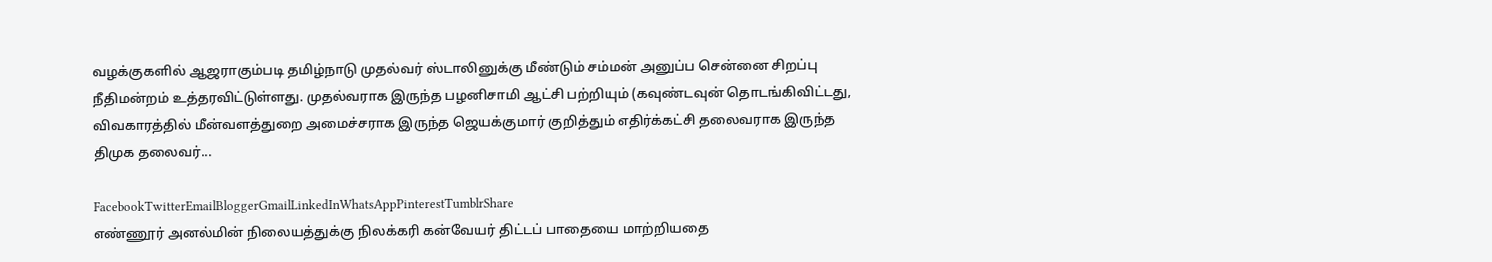வழக்குகளில் ஆஜராகும்படி தமிழ்நாடு முதல்வர் ஸ்டாலினுக்கு மீண்டும் சம்மன் அனுப்ப சென்னை சிறப்பு நீதிமன்றம் உத்தரவிட்டுள்ளது. முதல்வராக இருந்த பழனிசாமி ஆட்சி பற்றியும் (கவுண்டவுன் தொடங்கிவிட்டது, விவகாரத்தில் மீன்வளத்துறை அமைச்சராக இருந்த ஜெயக்குமார் குறித்தும் எதிர்க்கட்சி தலைவராக இருந்த திமுக தலைவர்...

FacebookTwitterEmailBloggerGmailLinkedInWhatsAppPinterestTumblrShare
எண்ணூர் அனல்மின் நிலையத்துக்கு நிலக்கரி கன்வேயர் திட்டப் பாதையை மாற்றியதை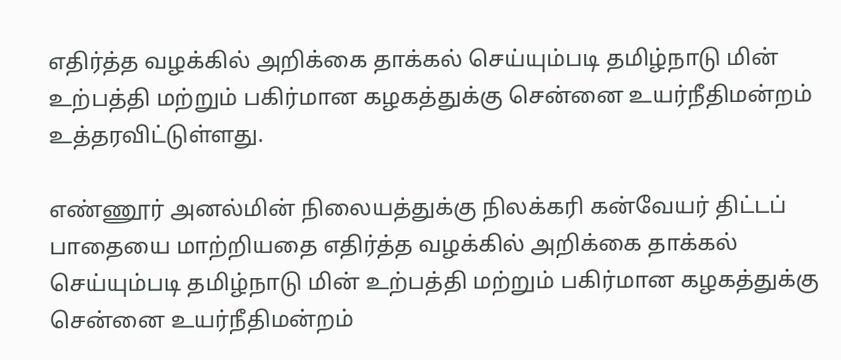எதிர்த்த வழக்கில் அறிக்கை தாக்கல் செய்யும்படி தமிழ்நாடு மின் உற்பத்தி மற்றும் பகிர்மான கழகத்துக்கு சென்னை உயர்நீதிமன்றம் உத்தரவிட்டுள்ளது.

எண்ணூர் அனல்மின் நிலையத்துக்கு நிலக்கரி கன்வேயர் திட்டப் பாதையை மாற்றியதை எதிர்த்த வழக்கில் அறிக்கை தாக்கல் செய்யும்படி தமிழ்நாடு மின் உற்பத்தி மற்றும் பகிர்மான கழகத்துக்கு சென்னை உயர்நீதிமன்றம்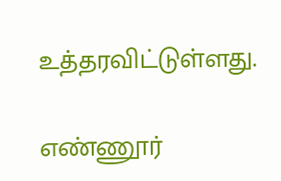உத்தரவிட்டுள்ளது.

எண்ணூர்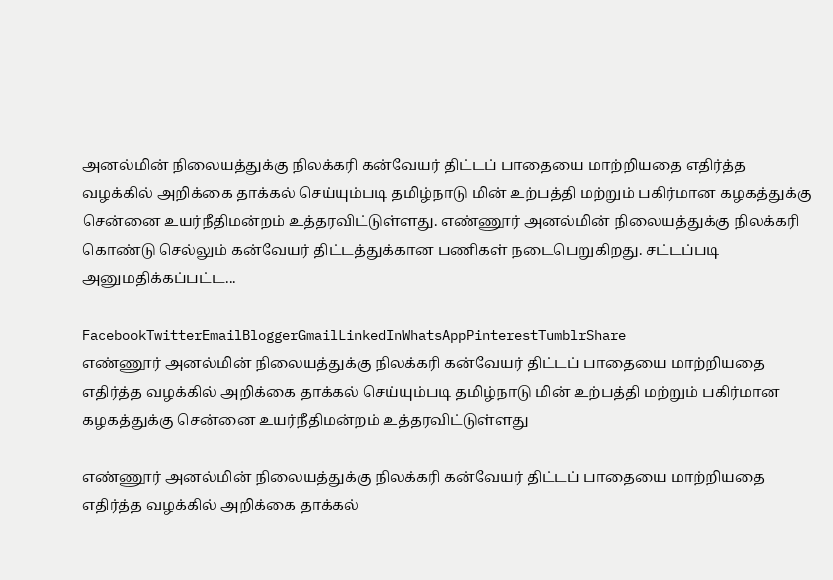அனல்மின் நிலையத்துக்கு நிலக்கரி கன்வேயர் திட்டப் பாதையை மாற்றியதை எதிர்த்த வழக்கில் அறிக்கை தாக்கல் செய்யும்படி தமிழ்நாடு மின் உற்பத்தி மற்றும் பகிர்மான கழகத்துக்கு சென்னை உயர்நீதிமன்றம் உத்தரவிட்டுள்ளது. எண்ணூர் அனல்மின் நிலையத்துக்கு நிலக்கரி கொண்டு செல்லும் கன்வேயர் திட்டத்துக்கான பணிகள் நடைபெறுகிறது. சட்டப்படி அனுமதிக்கப்பட்ட...

FacebookTwitterEmailBloggerGmailLinkedInWhatsAppPinterestTumblrShare
எண்ணூர் அனல்மின் நிலையத்துக்கு நிலக்கரி கன்வேயர் திட்டப் பாதையை மாற்றியதை எதிர்த்த வழக்கில் அறிக்கை தாக்கல் செய்யும்படி தமிழ்நாடு மின் உற்பத்தி மற்றும் பகிர்மான கழகத்துக்கு சென்னை உயர்நீதிமன்றம் உத்தரவிட்டுள்ளது

எண்ணூர் அனல்மின் நிலையத்துக்கு நிலக்கரி கன்வேயர் திட்டப் பாதையை மாற்றியதை எதிர்த்த வழக்கில் அறிக்கை தாக்கல்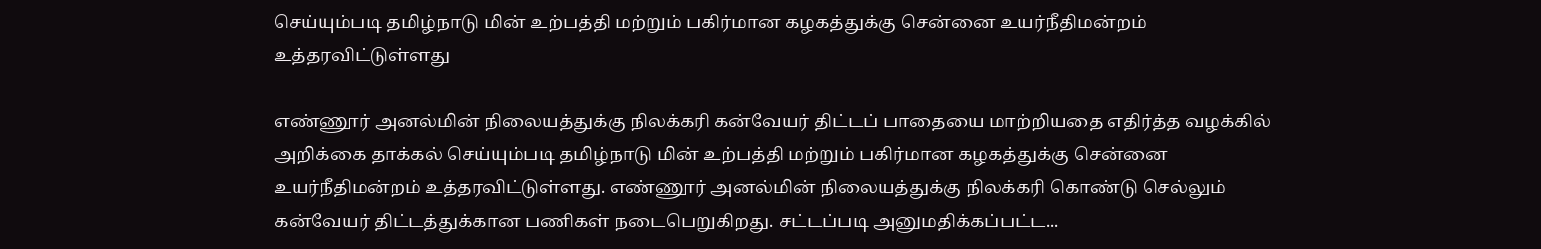செய்யும்படி தமிழ்நாடு மின் உற்பத்தி மற்றும் பகிர்மான கழகத்துக்கு சென்னை உயர்நீதிமன்றம் உத்தரவிட்டுள்ளது

எண்ணூர் அனல்மின் நிலையத்துக்கு நிலக்கரி கன்வேயர் திட்டப் பாதையை மாற்றியதை எதிர்த்த வழக்கில் அறிக்கை தாக்கல் செய்யும்படி தமிழ்நாடு மின் உற்பத்தி மற்றும் பகிர்மான கழகத்துக்கு சென்னை உயர்நீதிமன்றம் உத்தரவிட்டுள்ளது. எண்ணூர் அனல்மின் நிலையத்துக்கு நிலக்கரி கொண்டு செல்லும் கன்வேயர் திட்டத்துக்கான பணிகள் நடைபெறுகிறது. சட்டப்படி அனுமதிக்கப்பட்ட...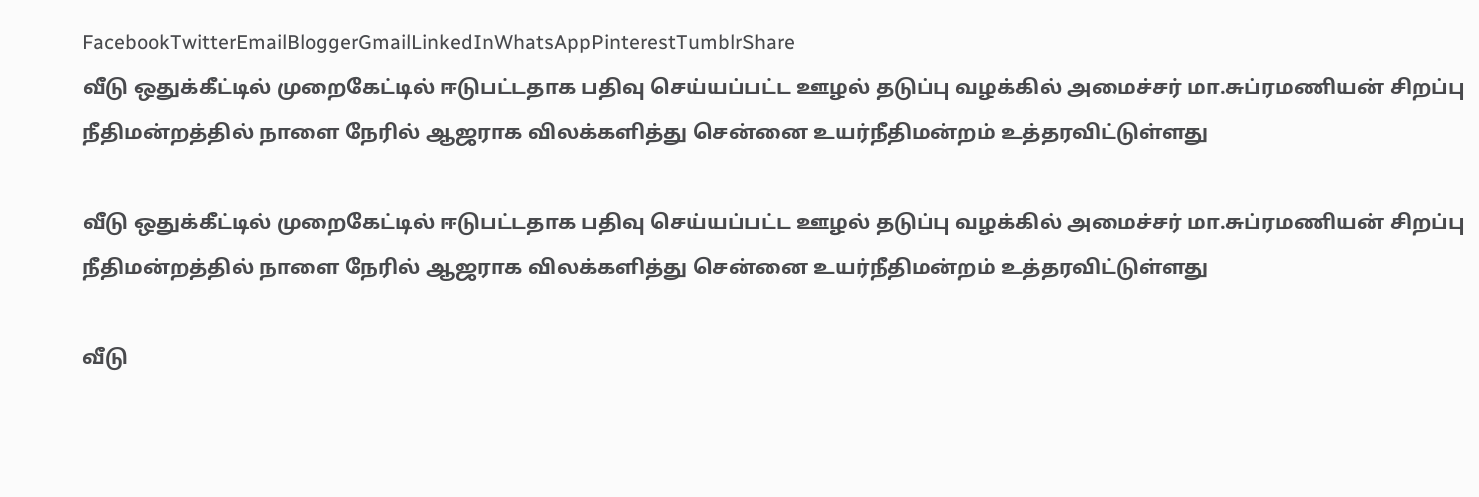FacebookTwitterEmailBloggerGmailLinkedInWhatsAppPinterestTumblrShare
வீடு ஒதுக்கீட்டில் முறைகேட்டில் ஈடுபட்டதாக பதிவு செய்யப்பட்ட ஊழல் தடுப்பு வழக்கில் அமைச்சர் மா.சுப்ரமணியன் சிறப்பு நீதிமன்றத்தில் நாளை நேரில் ஆஜராக விலக்களித்து சென்னை உயர்நீதிமன்றம் உத்தரவிட்டுள்ளது

வீடு ஒதுக்கீட்டில் முறைகேட்டில் ஈடுபட்டதாக பதிவு செய்யப்பட்ட ஊழல் தடுப்பு வழக்கில் அமைச்சர் மா.சுப்ரமணியன் சிறப்பு நீதிமன்றத்தில் நாளை நேரில் ஆஜராக விலக்களித்து சென்னை உயர்நீதிமன்றம் உத்தரவிட்டுள்ளது

வீடு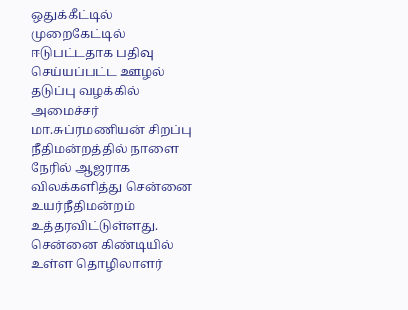ஒதுக்கீட்டில் முறைகேட்டில் ஈடுபட்டதாக பதிவு செய்யப்பட்ட ஊழல் தடுப்பு வழக்கில் அமைச்சர் மா.சுப்ரமணியன் சிறப்பு நீதிமன்றத்தில் நாளை நேரில் ஆஜராக விலக்களித்து சென்னை உயர்நீதிமன்றம் உத்தரவிட்டுள்ளது. சென்னை கிண்டியில் உள்ள தொழிலாளர்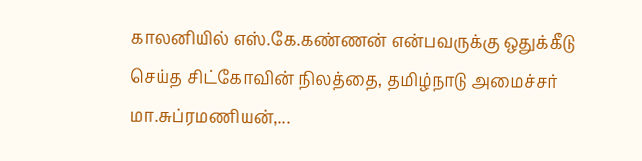காலனியில் எஸ்.கே.கண்ணன் என்பவருக்கு ஒதுக்கீடு செய்த சிட்கோவின் நிலத்தை, தமிழ்நாடு அமைச்சர் மா.சுப்ரமணியன்,...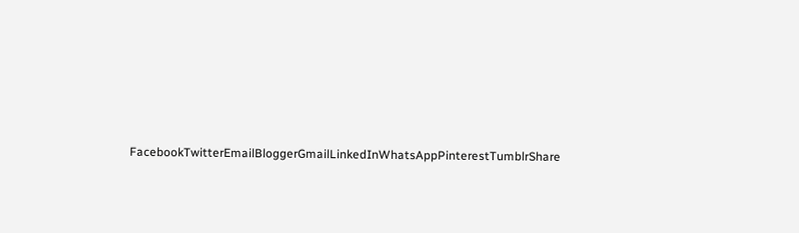FacebookTwitterEmailBloggerGmailLinkedInWhatsAppPinterestTumblrShare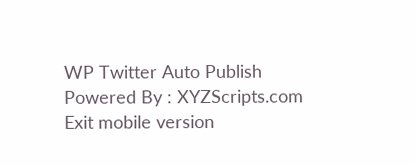WP Twitter Auto Publish Powered By : XYZScripts.com
Exit mobile version